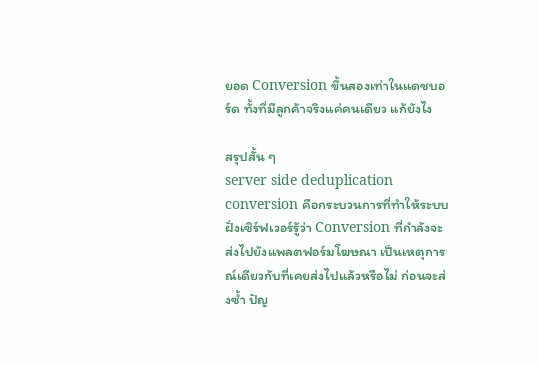ยอด Conversion ขึ้นสองเท่าในแดชบอร์ด ทั้งที่มีลูกค้าจริงแค่คนเดียว แก้ยังไง

สรุปสั้น ๆ
server side deduplication conversion คือกระบวนการที่ทำให้ระบบฝั่งเซิร์ฟเวอร์รู้ว่า Conversion ที่กำลังจะส่งไปยังแพลตฟอร์มโฆษณา เป็นเหตุการณ์เดียวกับที่เคยส่งไปแล้วหรือไม่ ก่อนจะส่งซ้ำ ปัญ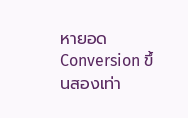หายอด Conversion ขึ้นสองเท่า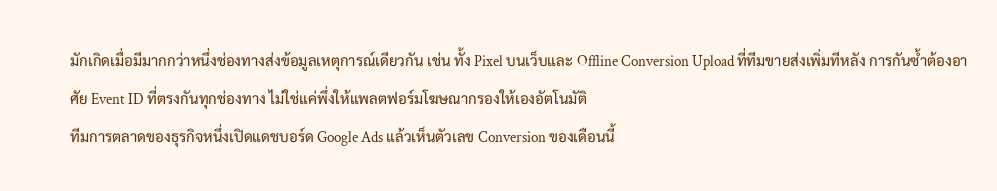มักเกิดเมื่อมีมากกว่าหนึ่งช่องทางส่งข้อมูลเหตุการณ์เดียวกัน เช่น ทั้ง Pixel บนเว็บและ Offline Conversion Upload ที่ทีมขายส่งเพิ่มทีหลัง การกันซ้ำต้องอาศัย Event ID ที่ตรงกันทุกช่องทาง ไม่ใช่แค่พึ่งให้แพลตฟอร์มโฆษณากรองให้เองอัตโนมัติ
ทีมการตลาดของธุรกิจหนึ่งเปิดแดชบอร์ด Google Ads แล้วเห็นตัวเลข Conversion ของเดือนนี้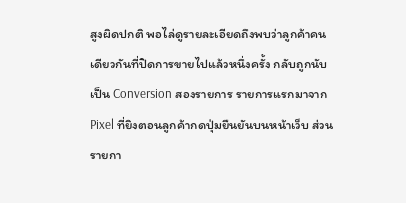สูงผิดปกติ พอไล่ดูรายละเอียดถึงพบว่าลูกค้าคนเดียวกันที่ปิดการขายไปแล้วหนึ่งครั้ง กลับถูกนับเป็น Conversion สองรายการ รายการแรกมาจาก Pixel ที่ยิงตอนลูกค้ากดปุ่มยืนยันบนหน้าเว็บ ส่วนรายกา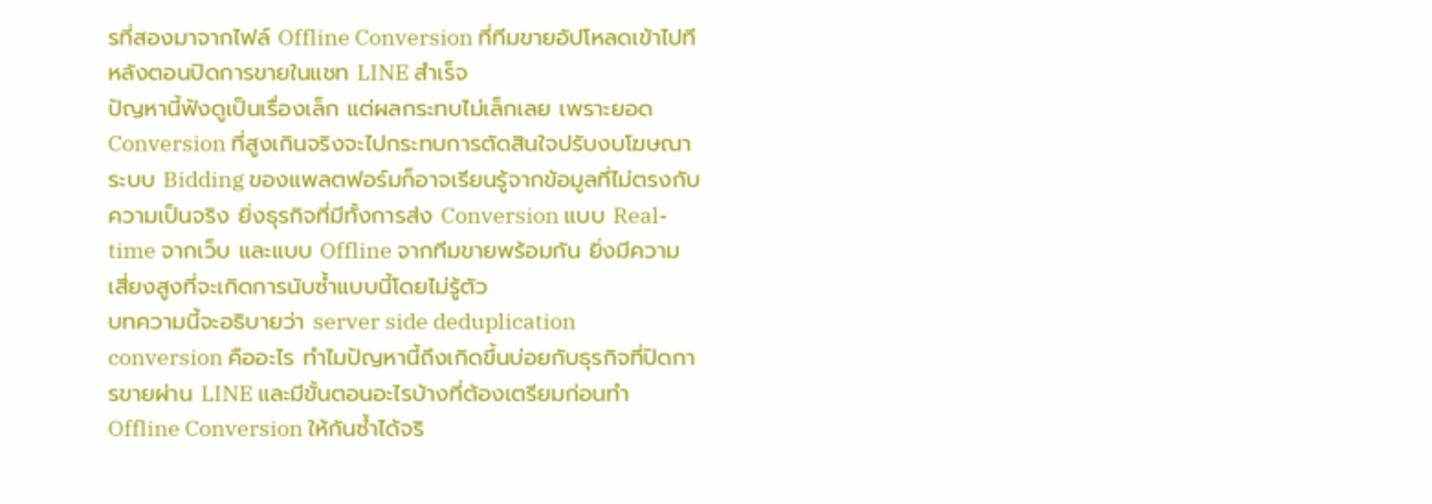รที่สองมาจากไฟล์ Offline Conversion ที่ทีมขายอัปโหลดเข้าไปทีหลังตอนปิดการขายในแชท LINE สำเร็จ
ปัญหานี้ฟังดูเป็นเรื่องเล็ก แต่ผลกระทบไม่เล็กเลย เพราะยอด Conversion ที่สูงเกินจริงจะไปกระทบการตัดสินใจปรับงบโฆษณา ระบบ Bidding ของแพลตฟอร์มก็อาจเรียนรู้จากข้อมูลที่ไม่ตรงกับความเป็นจริง ยิ่งธุรกิจที่มีทั้งการส่ง Conversion แบบ Real-time จากเว็บ และแบบ Offline จากทีมขายพร้อมกัน ยิ่งมีความเสี่ยงสูงที่จะเกิดการนับซ้ำแบบนี้โดยไม่รู้ตัว
บทความนี้จะอธิบายว่า server side deduplication conversion คืออะไร ทำไมปัญหานี้ถึงเกิดขึ้นบ่อยกับธุรกิจที่ปิดการขายผ่าน LINE และมีขั้นตอนอะไรบ้างที่ต้องเตรียมก่อนทำ Offline Conversion ให้กันซ้ำได้จริ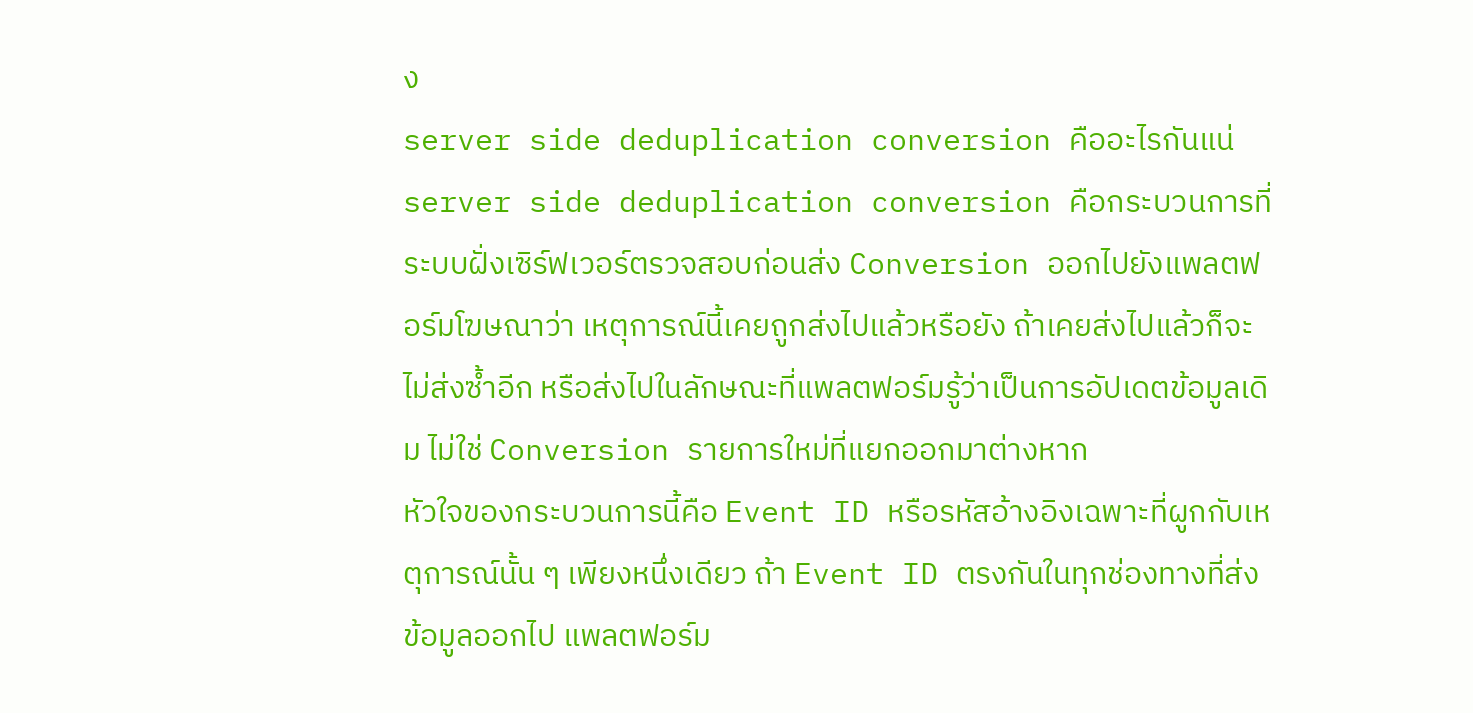ง
server side deduplication conversion คืออะไรกันแน่
server side deduplication conversion คือกระบวนการที่ระบบฝั่งเซิร์ฟเวอร์ตรวจสอบก่อนส่ง Conversion ออกไปยังแพลตฟอร์มโฆษณาว่า เหตุการณ์นี้เคยถูกส่งไปแล้วหรือยัง ถ้าเคยส่งไปแล้วก็จะไม่ส่งซ้ำอีก หรือส่งไปในลักษณะที่แพลตฟอร์มรู้ว่าเป็นการอัปเดตข้อมูลเดิม ไม่ใช่ Conversion รายการใหม่ที่แยกออกมาต่างหาก
หัวใจของกระบวนการนี้คือ Event ID หรือรหัสอ้างอิงเฉพาะที่ผูกกับเหตุการณ์นั้น ๆ เพียงหนึ่งเดียว ถ้า Event ID ตรงกันในทุกช่องทางที่ส่งข้อมูลออกไป แพลตฟอร์ม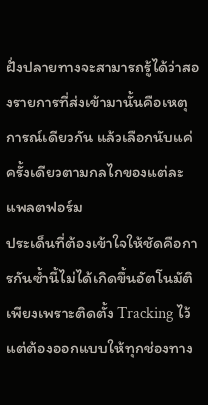ฝั่งปลายทางจะสามารถรู้ได้ว่าสองรายการที่ส่งเข้ามานั้นคือเหตุการณ์เดียวกัน แล้วเลือกนับแค่ครั้งเดียวตามกลไกของแต่ละแพลตฟอร์ม
ประเด็นที่ต้องเข้าใจให้ชัดคือการกันซ้ำนี้ไม่ได้เกิดขึ้นอัตโนมัติเพียงเพราะติดตั้ง Tracking ไว้ แต่ต้องออกแบบให้ทุกช่องทาง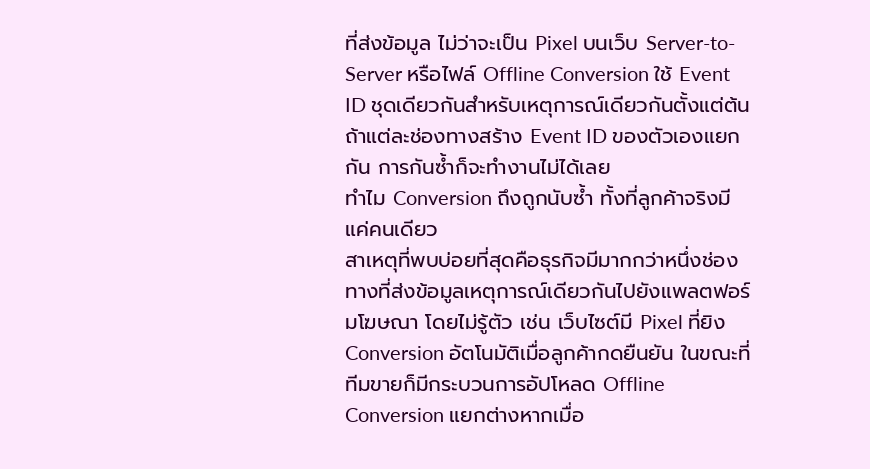ที่ส่งข้อมูล ไม่ว่าจะเป็น Pixel บนเว็บ Server-to-Server หรือไฟล์ Offline Conversion ใช้ Event ID ชุดเดียวกันสำหรับเหตุการณ์เดียวกันตั้งแต่ต้น ถ้าแต่ละช่องทางสร้าง Event ID ของตัวเองแยกกัน การกันซ้ำก็จะทำงานไม่ได้เลย
ทำไม Conversion ถึงถูกนับซ้ำ ทั้งที่ลูกค้าจริงมีแค่คนเดียว
สาเหตุที่พบบ่อยที่สุดคือธุรกิจมีมากกว่าหนึ่งช่องทางที่ส่งข้อมูลเหตุการณ์เดียวกันไปยังแพลตฟอร์มโฆษณา โดยไม่รู้ตัว เช่น เว็บไซต์มี Pixel ที่ยิง Conversion อัตโนมัติเมื่อลูกค้ากดยืนยัน ในขณะที่ทีมขายก็มีกระบวนการอัปโหลด Offline Conversion แยกต่างหากเมื่อ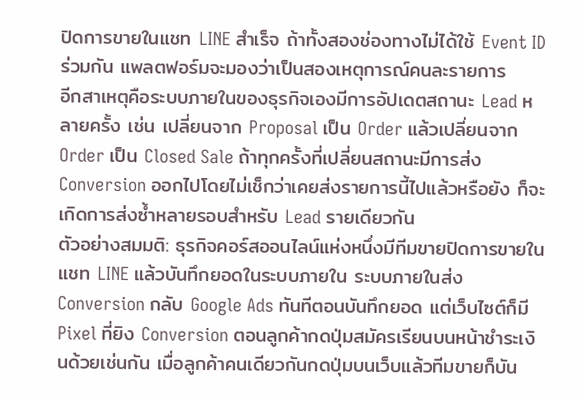ปิดการขายในแชท LINE สำเร็จ ถ้าทั้งสองช่องทางไม่ได้ใช้ Event ID ร่วมกัน แพลตฟอร์มจะมองว่าเป็นสองเหตุการณ์คนละรายการ
อีกสาเหตุคือระบบภายในของธุรกิจเองมีการอัปเดตสถานะ Lead หลายครั้ง เช่น เปลี่ยนจาก Proposal เป็น Order แล้วเปลี่ยนจาก Order เป็น Closed Sale ถ้าทุกครั้งที่เปลี่ยนสถานะมีการส่ง Conversion ออกไปโดยไม่เช็กว่าเคยส่งรายการนี้ไปแล้วหรือยัง ก็จะเกิดการส่งซ้ำหลายรอบสำหรับ Lead รายเดียวกัน
ตัวอย่างสมมติ: ธุรกิจคอร์สออนไลน์แห่งหนึ่งมีทีมขายปิดการขายในแชท LINE แล้วบันทึกยอดในระบบภายใน ระบบภายในส่ง Conversion กลับ Google Ads ทันทีตอนบันทึกยอด แต่เว็บไซต์ก็มี Pixel ที่ยิง Conversion ตอนลูกค้ากดปุ่มสมัครเรียนบนหน้าชำระเงินด้วยเช่นกัน เมื่อลูกค้าคนเดียวกันกดปุ่มบนเว็บแล้วทีมขายก็บัน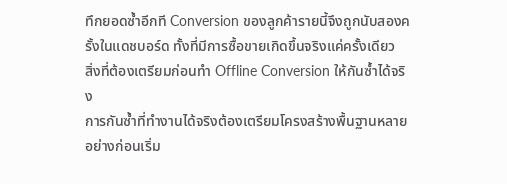ทึกยอดซ้ำอีกที Conversion ของลูกค้ารายนี้จึงถูกนับสองครั้งในแดชบอร์ด ทั้งที่มีการซื้อขายเกิดขึ้นจริงแค่ครั้งเดียว
สิ่งที่ต้องเตรียมก่อนทำ Offline Conversion ให้กันซ้ำได้จริง
การกันซ้ำที่ทำงานได้จริงต้องเตรียมโครงสร้างพื้นฐานหลายอย่างก่อนเริ่ม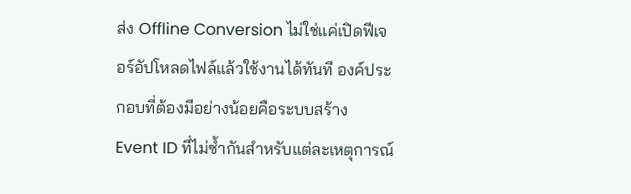ส่ง Offline Conversion ไม่ใช่แค่เปิดฟีเจอร์อัปโหลดไฟล์แล้วใช้งานได้ทันที องค์ประกอบที่ต้องมีอย่างน้อยคือระบบสร้าง Event ID ที่ไม่ซ้ำกันสำหรับแต่ละเหตุการณ์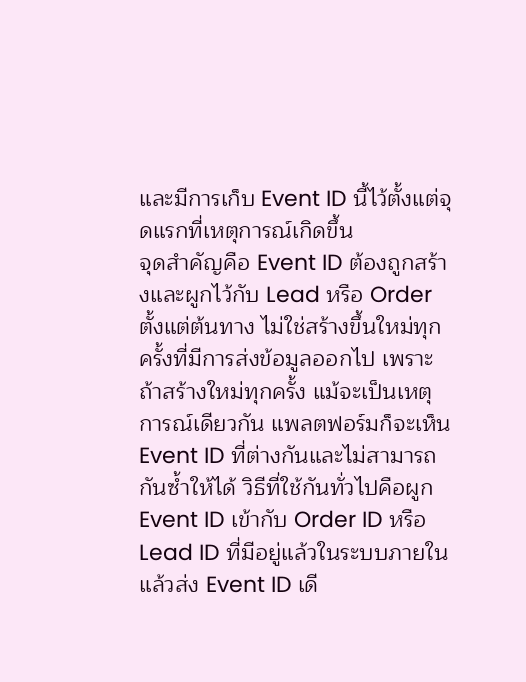และมีการเก็บ Event ID นี้ไว้ตั้งแต่จุดแรกที่เหตุการณ์เกิดขึ้น
จุดสำคัญคือ Event ID ต้องถูกสร้างและผูกไว้กับ Lead หรือ Order ตั้งแต่ต้นทาง ไม่ใช่สร้างขึ้นใหม่ทุกครั้งที่มีการส่งข้อมูลออกไป เพราะถ้าสร้างใหม่ทุกครั้ง แม้จะเป็นเหตุการณ์เดียวกัน แพลตฟอร์มก็จะเห็น Event ID ที่ต่างกันและไม่สามารถกันซ้ำให้ได้ วิธีที่ใช้กันทั่วไปคือผูก Event ID เข้ากับ Order ID หรือ Lead ID ที่มีอยู่แล้วในระบบภายใน แล้วส่ง Event ID เดี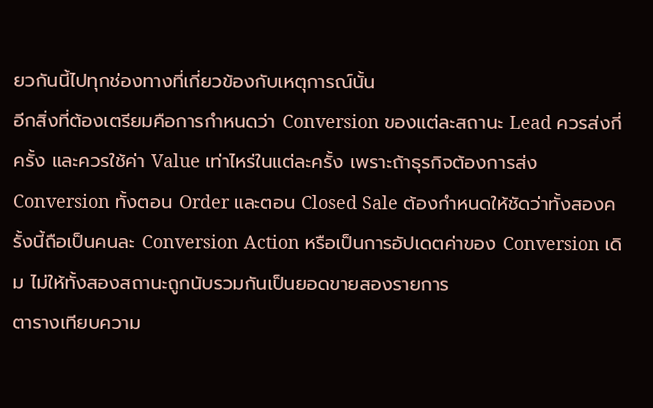ยวกันนี้ไปทุกช่องทางที่เกี่ยวข้องกับเหตุการณ์นั้น
อีกสิ่งที่ต้องเตรียมคือการกำหนดว่า Conversion ของแต่ละสถานะ Lead ควรส่งกี่ครั้ง และควรใช้ค่า Value เท่าไหร่ในแต่ละครั้ง เพราะถ้าธุรกิจต้องการส่ง Conversion ทั้งตอน Order และตอน Closed Sale ต้องกำหนดให้ชัดว่าทั้งสองครั้งนี้ถือเป็นคนละ Conversion Action หรือเป็นการอัปเดตค่าของ Conversion เดิม ไม่ให้ทั้งสองสถานะถูกนับรวมกันเป็นยอดขายสองรายการ
ตารางเทียบความ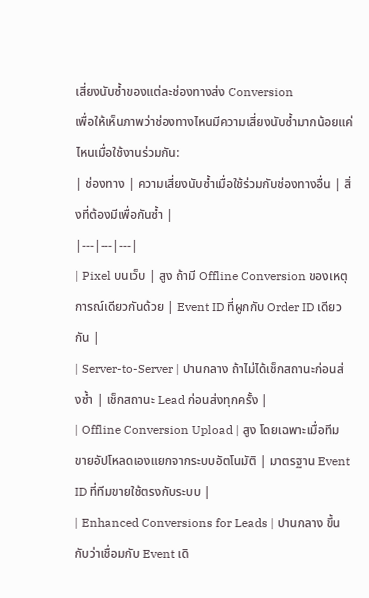เสี่ยงนับซ้ำของแต่ละช่องทางส่ง Conversion
เพื่อให้เห็นภาพว่าช่องทางไหนมีความเสี่ยงนับซ้ำมากน้อยแค่ไหนเมื่อใช้งานร่วมกัน:
| ช่องทาง | ความเสี่ยงนับซ้ำเมื่อใช้ร่วมกับช่องทางอื่น | สิ่งที่ต้องมีเพื่อกันซ้ำ |
|---|---|---|
| Pixel บนเว็บ | สูง ถ้ามี Offline Conversion ของเหตุการณ์เดียวกันด้วย | Event ID ที่ผูกกับ Order ID เดียวกัน |
| Server-to-Server | ปานกลาง ถ้าไม่ได้เช็กสถานะก่อนส่งซ้ำ | เช็กสถานะ Lead ก่อนส่งทุกครั้ง |
| Offline Conversion Upload | สูง โดยเฉพาะเมื่อทีมขายอัปโหลดเองแยกจากระบบอัตโนมัติ | มาตรฐาน Event ID ที่ทีมขายใช้ตรงกับระบบ |
| Enhanced Conversions for Leads | ปานกลาง ขึ้นกับว่าเชื่อมกับ Event เดิ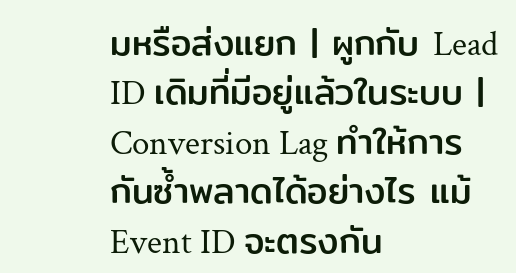มหรือส่งแยก | ผูกกับ Lead ID เดิมที่มีอยู่แล้วในระบบ |
Conversion Lag ทำให้การกันซ้ำพลาดได้อย่างไร แม้ Event ID จะตรงกัน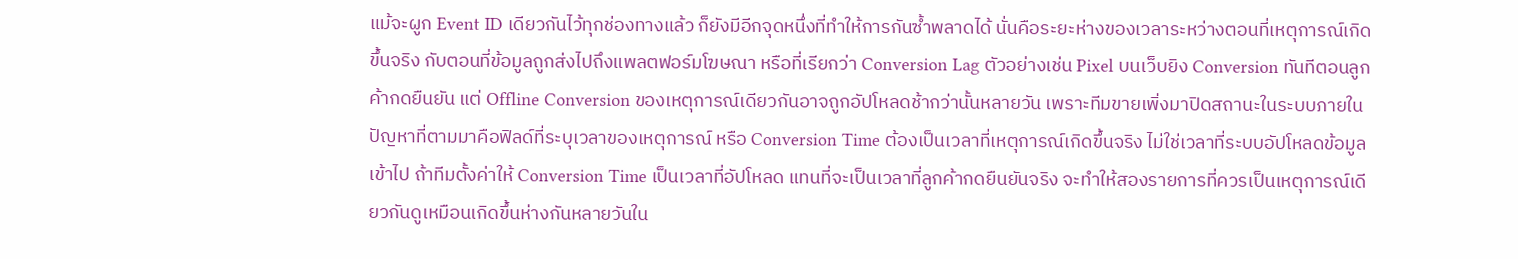แม้จะผูก Event ID เดียวกันไว้ทุกช่องทางแล้ว ก็ยังมีอีกจุดหนึ่งที่ทำให้การกันซ้ำพลาดได้ นั่นคือระยะห่างของเวลาระหว่างตอนที่เหตุการณ์เกิดขึ้นจริง กับตอนที่ข้อมูลถูกส่งไปถึงแพลตฟอร์มโฆษณา หรือที่เรียกว่า Conversion Lag ตัวอย่างเช่น Pixel บนเว็บยิง Conversion ทันทีตอนลูกค้ากดยืนยัน แต่ Offline Conversion ของเหตุการณ์เดียวกันอาจถูกอัปโหลดช้ากว่านั้นหลายวัน เพราะทีมขายเพิ่งมาปิดสถานะในระบบภายใน
ปัญหาที่ตามมาคือฟิลด์ที่ระบุเวลาของเหตุการณ์ หรือ Conversion Time ต้องเป็นเวลาที่เหตุการณ์เกิดขึ้นจริง ไม่ใช่เวลาที่ระบบอัปโหลดข้อมูลเข้าไป ถ้าทีมตั้งค่าให้ Conversion Time เป็นเวลาที่อัปโหลด แทนที่จะเป็นเวลาที่ลูกค้ากดยืนยันจริง จะทำให้สองรายการที่ควรเป็นเหตุการณ์เดียวกันดูเหมือนเกิดขึ้นห่างกันหลายวันใน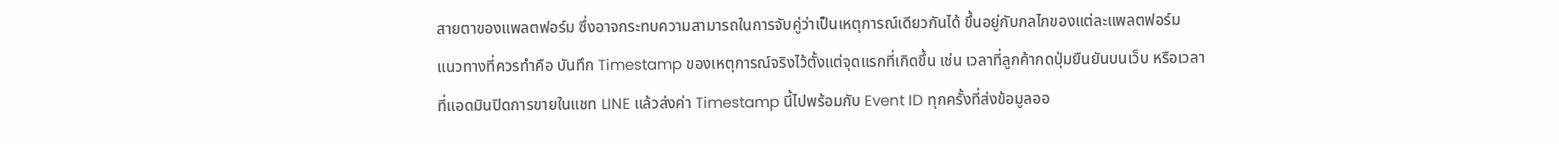สายตาของแพลตฟอร์ม ซึ่งอาจกระทบความสามารถในการจับคู่ว่าเป็นเหตุการณ์เดียวกันได้ ขึ้นอยู่กับกลไกของแต่ละแพลตฟอร์ม
แนวทางที่ควรทำคือ บันทึก Timestamp ของเหตุการณ์จริงไว้ตั้งแต่จุดแรกที่เกิดขึ้น เช่น เวลาที่ลูกค้ากดปุ่มยืนยันบนเว็บ หรือเวลาที่แอดมินปิดการขายในแชท LINE แล้วส่งค่า Timestamp นี้ไปพร้อมกับ Event ID ทุกครั้งที่ส่งข้อมูลออ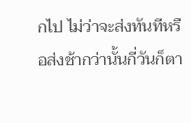กไป ไม่ว่าจะส่งทันทีหรือส่งช้ากว่านั้นกี่วันก็ตา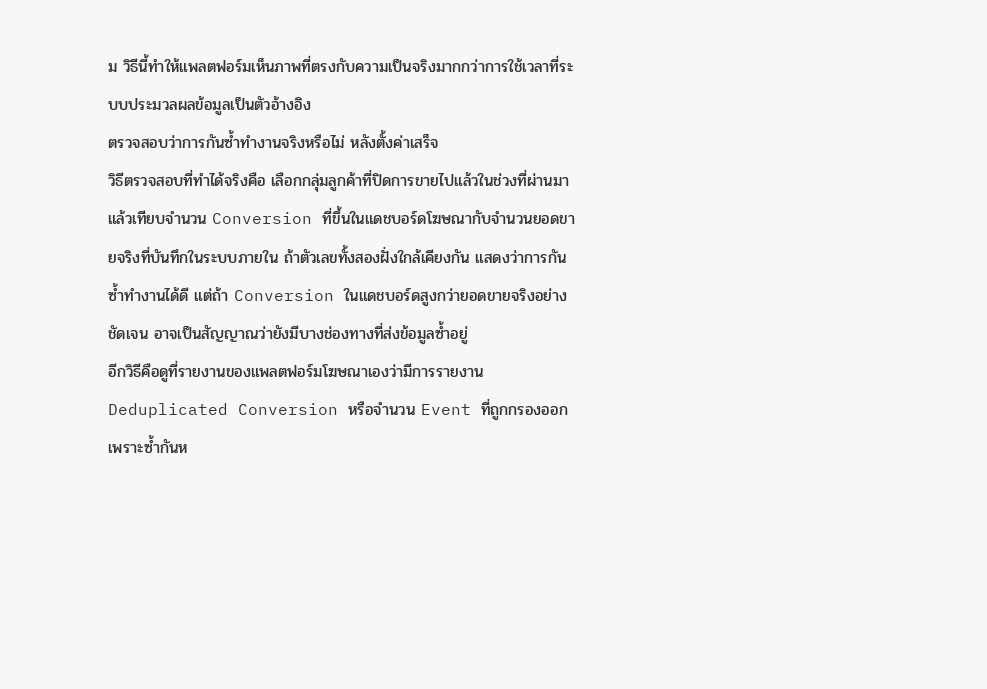ม วิธีนี้ทำให้แพลตฟอร์มเห็นภาพที่ตรงกับความเป็นจริงมากกว่าการใช้เวลาที่ระบบประมวลผลข้อมูลเป็นตัวอ้างอิง
ตรวจสอบว่าการกันซ้ำทำงานจริงหรือไม่ หลังตั้งค่าเสร็จ
วิธีตรวจสอบที่ทำได้จริงคือ เลือกกลุ่มลูกค้าที่ปิดการขายไปแล้วในช่วงที่ผ่านมา แล้วเทียบจำนวน Conversion ที่ขึ้นในแดชบอร์ดโฆษณากับจำนวนยอดขายจริงที่บันทึกในระบบภายใน ถ้าตัวเลขทั้งสองฝั่งใกล้เคียงกัน แสดงว่าการกันซ้ำทำงานได้ดี แต่ถ้า Conversion ในแดชบอร์ดสูงกว่ายอดขายจริงอย่างชัดเจน อาจเป็นสัญญาณว่ายังมีบางช่องทางที่ส่งข้อมูลซ้ำอยู่
อีกวิธีคือดูที่รายงานของแพลตฟอร์มโฆษณาเองว่ามีการรายงาน Deduplicated Conversion หรือจำนวน Event ที่ถูกกรองออกเพราะซ้ำกันห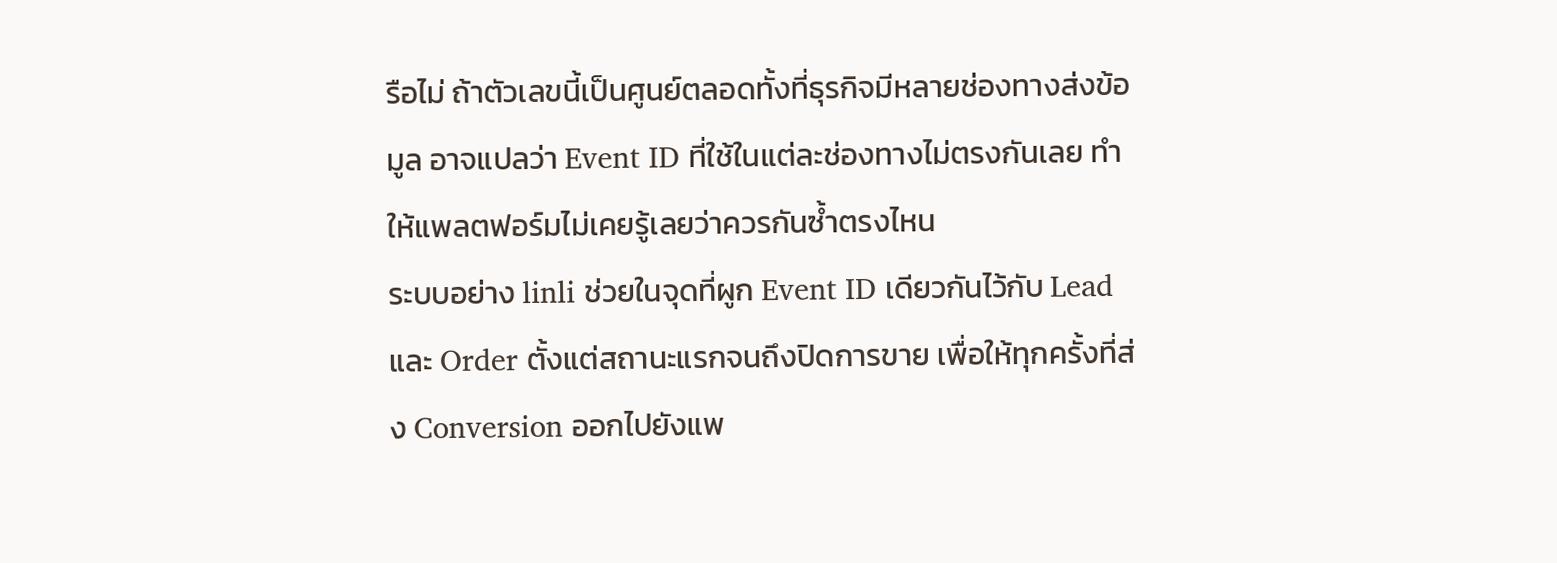รือไม่ ถ้าตัวเลขนี้เป็นศูนย์ตลอดทั้งที่ธุรกิจมีหลายช่องทางส่งข้อมูล อาจแปลว่า Event ID ที่ใช้ในแต่ละช่องทางไม่ตรงกันเลย ทำให้แพลตฟอร์มไม่เคยรู้เลยว่าควรกันซ้ำตรงไหน
ระบบอย่าง linli ช่วยในจุดที่ผูก Event ID เดียวกันไว้กับ Lead และ Order ตั้งแต่สถานะแรกจนถึงปิดการขาย เพื่อให้ทุกครั้งที่ส่ง Conversion ออกไปยังแพ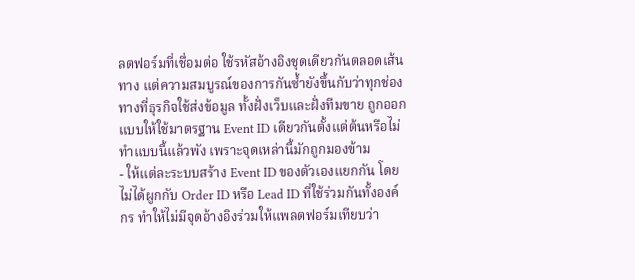ลตฟอร์มที่เชื่อมต่อ ใช้รหัสอ้างอิงชุดเดียวกันตลอดเส้นทาง แต่ความสมบูรณ์ของการกันซ้ำยังขึ้นกับว่าทุกช่องทางที่ธุรกิจใช้ส่งข้อมูล ทั้งฝั่งเว็บและฝั่งทีมขาย ถูกออกแบบให้ใช้มาตรฐาน Event ID เดียวกันตั้งแต่ต้นหรือไม่
ทำแบบนี้แล้วพัง เพราะจุดเหล่านี้มักถูกมองข้าม
- ให้แต่ละระบบสร้าง Event ID ของตัวเองแยกกัน โดยไม่ได้ผูกกับ Order ID หรือ Lead ID ที่ใช้ร่วมกันทั้งองค์กร ทำให้ไม่มีจุดอ้างอิงร่วมให้แพลตฟอร์มเทียบว่า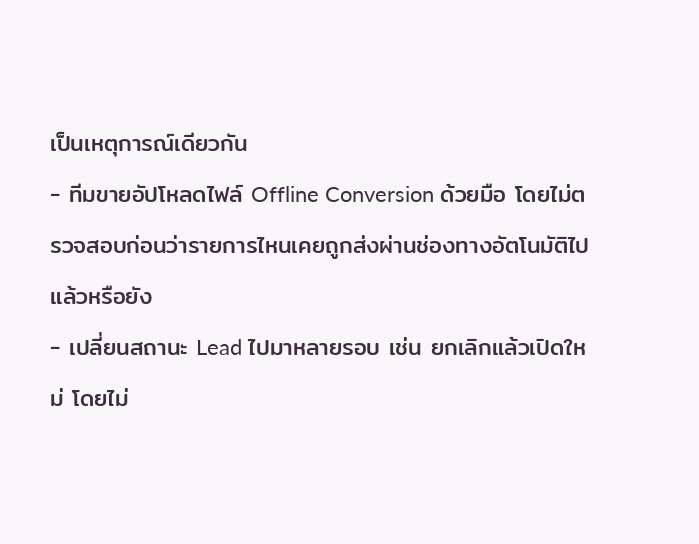เป็นเหตุการณ์เดียวกัน
- ทีมขายอัปโหลดไฟล์ Offline Conversion ด้วยมือ โดยไม่ตรวจสอบก่อนว่ารายการไหนเคยถูกส่งผ่านช่องทางอัตโนมัติไปแล้วหรือยัง
- เปลี่ยนสถานะ Lead ไปมาหลายรอบ เช่น ยกเลิกแล้วเปิดใหม่ โดยไม่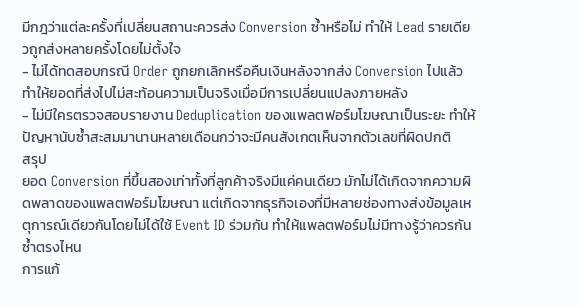มีกฎว่าแต่ละครั้งที่เปลี่ยนสถานะควรส่ง Conversion ซ้ำหรือไม่ ทำให้ Lead รายเดียวถูกส่งหลายครั้งโดยไม่ตั้งใจ
- ไม่ได้ทดสอบกรณี Order ถูกยกเลิกหรือคืนเงินหลังจากส่ง Conversion ไปแล้ว ทำให้ยอดที่ส่งไปไม่สะท้อนความเป็นจริงเมื่อมีการเปลี่ยนแปลงภายหลัง
- ไม่มีใครตรวจสอบรายงาน Deduplication ของแพลตฟอร์มโฆษณาเป็นระยะ ทำให้ปัญหานับซ้ำสะสมมานานหลายเดือนกว่าจะมีคนสังเกตเห็นจากตัวเลขที่ผิดปกติ
สรุป
ยอด Conversion ที่ขึ้นสองเท่าทั้งที่ลูกค้าจริงมีแค่คนเดียว มักไม่ได้เกิดจากความผิดพลาดของแพลตฟอร์มโฆษณา แต่เกิดจากธุรกิจเองที่มีหลายช่องทางส่งข้อมูลเหตุการณ์เดียวกันโดยไม่ได้ใช้ Event ID ร่วมกัน ทำให้แพลตฟอร์มไม่มีทางรู้ว่าควรกันซ้ำตรงไหน
การแก้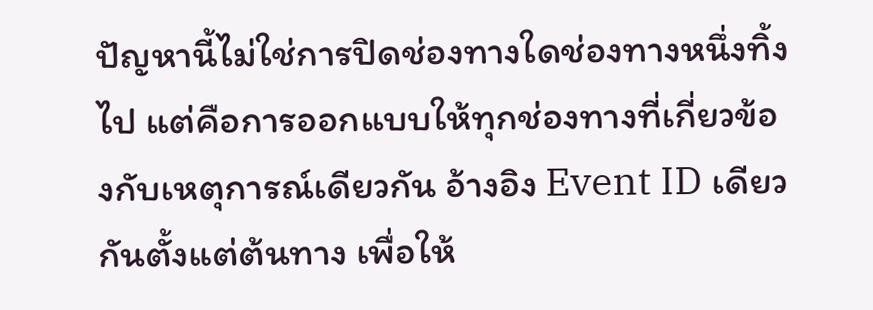ปัญหานี้ไม่ใช่การปิดช่องทางใดช่องทางหนึ่งทิ้งไป แต่คือการออกแบบให้ทุกช่องทางที่เกี่ยวข้องกับเหตุการณ์เดียวกัน อ้างอิง Event ID เดียวกันตั้งแต่ต้นทาง เพื่อให้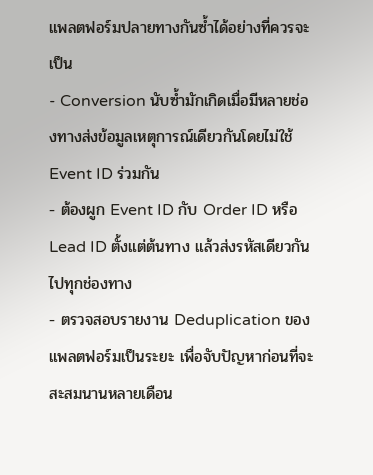แพลตฟอร์มปลายทางกันซ้ำได้อย่างที่ควรจะเป็น
- Conversion นับซ้ำมักเกิดเมื่อมีหลายช่องทางส่งข้อมูลเหตุการณ์เดียวกันโดยไม่ใช้ Event ID ร่วมกัน
- ต้องผูก Event ID กับ Order ID หรือ Lead ID ตั้งแต่ต้นทาง แล้วส่งรหัสเดียวกันไปทุกช่องทาง
- ตรวจสอบรายงาน Deduplication ของแพลตฟอร์มเป็นระยะ เพื่อจับปัญหาก่อนที่จะสะสมนานหลายเดือน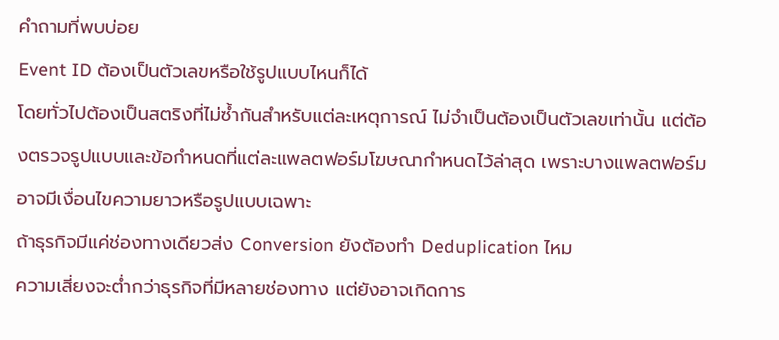คำถามที่พบบ่อย
Event ID ต้องเป็นตัวเลขหรือใช้รูปแบบไหนก็ได้
โดยทั่วไปต้องเป็นสตริงที่ไม่ซ้ำกันสำหรับแต่ละเหตุการณ์ ไม่จำเป็นต้องเป็นตัวเลขเท่านั้น แต่ต้องตรวจรูปแบบและข้อกำหนดที่แต่ละแพลตฟอร์มโฆษณากำหนดไว้ล่าสุด เพราะบางแพลตฟอร์มอาจมีเงื่อนไขความยาวหรือรูปแบบเฉพาะ
ถ้าธุรกิจมีแค่ช่องทางเดียวส่ง Conversion ยังต้องทำ Deduplication ไหม
ความเสี่ยงจะต่ำกว่าธุรกิจที่มีหลายช่องทาง แต่ยังอาจเกิดการ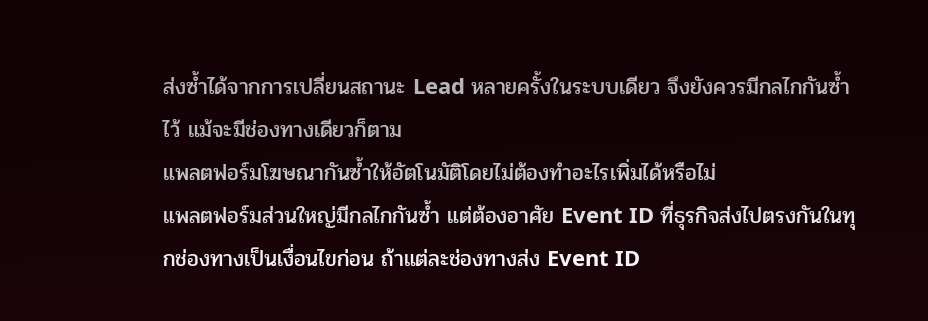ส่งซ้ำได้จากการเปลี่ยนสถานะ Lead หลายครั้งในระบบเดียว จึงยังควรมีกลไกกันซ้ำไว้ แม้จะมีช่องทางเดียวก็ตาม
แพลตฟอร์มโฆษณากันซ้ำให้อัตโนมัติโดยไม่ต้องทำอะไรเพิ่มได้หรือไม่
แพลตฟอร์มส่วนใหญ่มีกลไกกันซ้ำ แต่ต้องอาศัย Event ID ที่ธุรกิจส่งไปตรงกันในทุกช่องทางเป็นเงื่อนไขก่อน ถ้าแต่ละช่องทางส่ง Event ID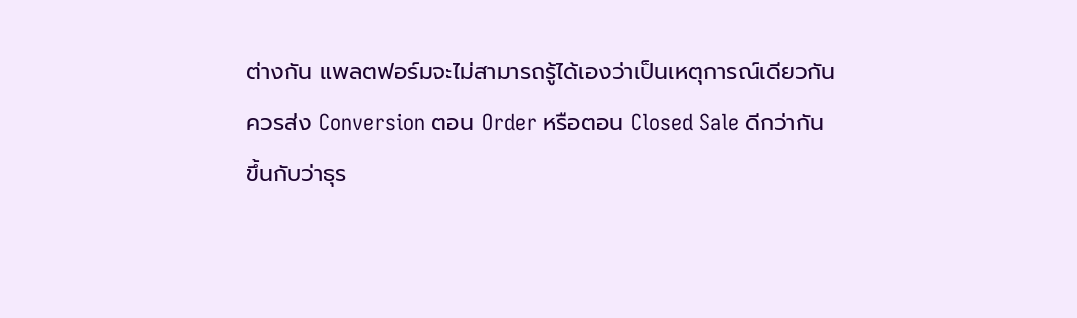ต่างกัน แพลตฟอร์มจะไม่สามารถรู้ได้เองว่าเป็นเหตุการณ์เดียวกัน
ควรส่ง Conversion ตอน Order หรือตอน Closed Sale ดีกว่ากัน
ขึ้นกับว่าธุร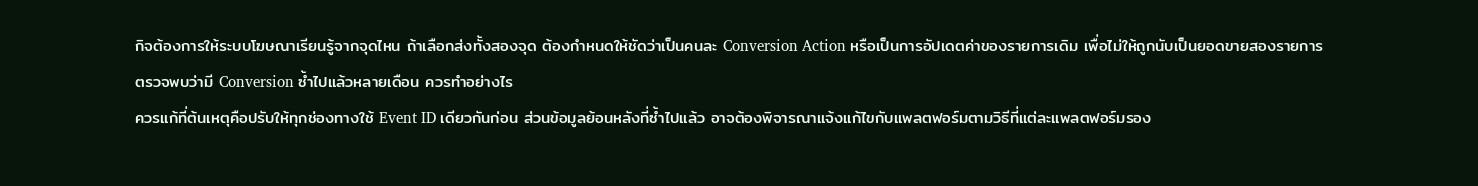กิจต้องการให้ระบบโฆษณาเรียนรู้จากจุดไหน ถ้าเลือกส่งทั้งสองจุด ต้องกำหนดให้ชัดว่าเป็นคนละ Conversion Action หรือเป็นการอัปเดตค่าของรายการเดิม เพื่อไม่ให้ถูกนับเป็นยอดขายสองรายการ
ตรวจพบว่ามี Conversion ซ้ำไปแล้วหลายเดือน ควรทำอย่างไร
ควรแก้ที่ต้นเหตุคือปรับให้ทุกช่องทางใช้ Event ID เดียวกันก่อน ส่วนข้อมูลย้อนหลังที่ซ้ำไปแล้ว อาจต้องพิจารณาแจ้งแก้ไขกับแพลตฟอร์มตามวิธีที่แต่ละแพลตฟอร์มรอง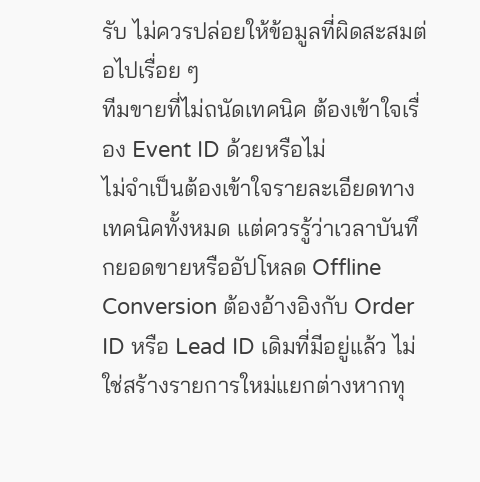รับ ไม่ควรปล่อยให้ข้อมูลที่ผิดสะสมต่อไปเรื่อย ๆ
ทีมขายที่ไม่ถนัดเทคนิค ต้องเข้าใจเรื่อง Event ID ด้วยหรือไม่
ไม่จำเป็นต้องเข้าใจรายละเอียดทางเทคนิคทั้งหมด แต่ควรรู้ว่าเวลาบันทึกยอดขายหรืออัปโหลด Offline Conversion ต้องอ้างอิงกับ Order ID หรือ Lead ID เดิมที่มีอยู่แล้ว ไม่ใช่สร้างรายการใหม่แยกต่างหากทุ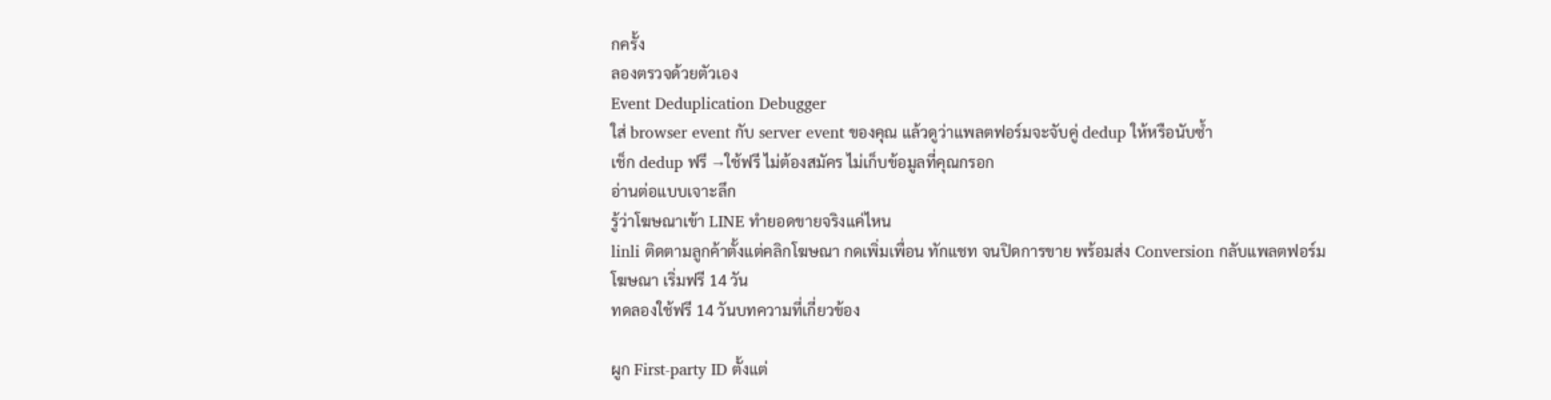กครั้ง
ลองตรวจด้วยตัวเอง
Event Deduplication Debugger
ใส่ browser event กับ server event ของคุณ แล้วดูว่าแพลตฟอร์มจะจับคู่ dedup ให้หรือนับซ้ำ
เช็ก dedup ฟรี →ใช้ฟรี ไม่ต้องสมัคร ไม่เก็บข้อมูลที่คุณกรอก
อ่านต่อแบบเจาะลึก
รู้ว่าโฆษณาเข้า LINE ทำยอดขายจริงแค่ไหน
linli ติดตามลูกค้าตั้งแต่คลิกโฆษณา กดเพิ่มเพื่อน ทักแชท จนปิดการขาย พร้อมส่ง Conversion กลับแพลตฟอร์มโฆษณา เริ่มฟรี 14 วัน
ทดลองใช้ฟรี 14 วันบทความที่เกี่ยวข้อง

ผูก First-party ID ตั้งแต่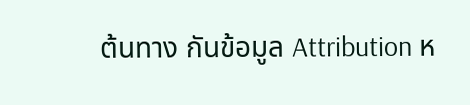ต้นทาง กันข้อมูล Attribution ห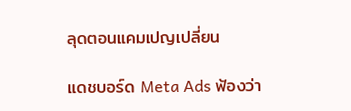ลุดตอนแคมเปญเปลี่ยน

แดชบอร์ด Meta Ads ฟ้องว่า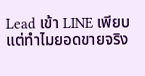Lead เข้า LINE เพียบ แต่ทำไมยอดขายจริง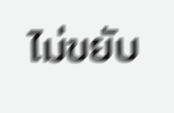ไม่ขยับ